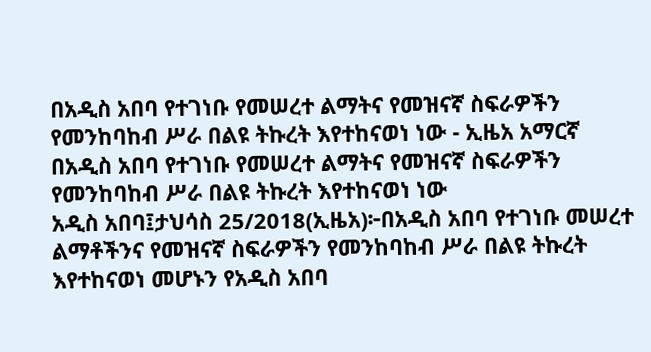በአዲስ አበባ የተገነቡ የመሠረተ ልማትና የመዝናኛ ስፍራዎችን የመንከባከብ ሥራ በልዩ ትኩረት እየተከናወነ ነው - ኢዜአ አማርኛ
በአዲስ አበባ የተገነቡ የመሠረተ ልማትና የመዝናኛ ስፍራዎችን የመንከባከብ ሥራ በልዩ ትኩረት እየተከናወነ ነው
አዲስ አበባ፤ታህሳስ 25/2018(ኢዜአ)፦በአዲስ አበባ የተገነቡ መሠረተ ልማቶችንና የመዝናኛ ስፍራዎችን የመንከባከብ ሥራ በልዩ ትኩረት እየተከናወነ መሆኑን የአዲስ አበባ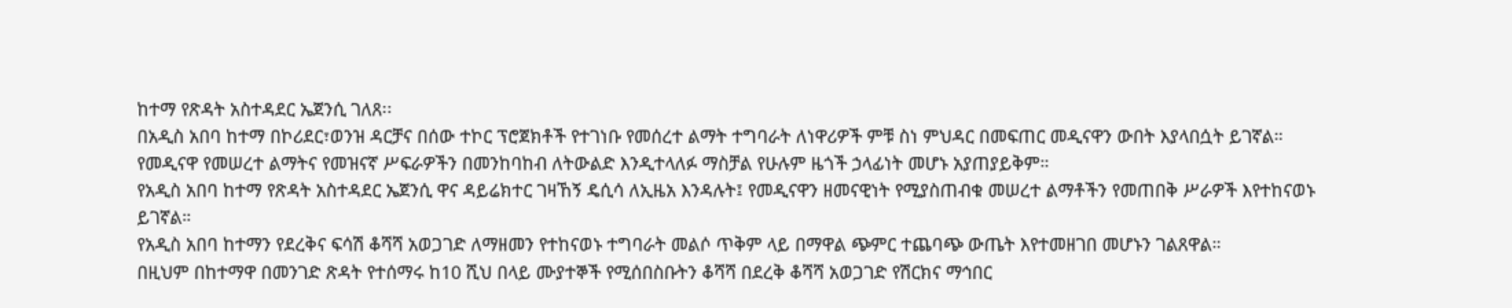ከተማ የጽዳት አስተዳደር ኤጀንሲ ገለጸ፡፡
በአዲስ አበባ ከተማ በኮሪደር፣ወንዝ ዳርቻና በሰው ተኮር ፕሮጀክቶች የተገነቡ የመሰረተ ልማት ተግባራት ለነዋሪዎች ምቹ ስነ ምህዳር በመፍጠር መዲናዋን ውበት እያላበሷት ይገኛል።
የመዲናዋ የመሠረተ ልማትና የመዝናኛ ሥፍራዎችን በመንከባከብ ለትውልድ እንዲተላለፉ ማስቻል የሁሉም ዜጎች ኃላፊነት መሆኑ አያጠያይቅም።
የአዲስ አበባ ከተማ የጽዳት አስተዳደር ኤጀንሲ ዋና ዳይሬክተር ገዛኸኝ ዴሲሳ ለኢዜአ እንዳሉት፤ የመዲናዋን ዘመናዊነት የሚያስጠብቁ መሠረተ ልማቶችን የመጠበቅ ሥራዎች እየተከናወኑ ይገኛል።
የአዲስ አበባ ከተማን የደረቅና ፍሳሽ ቆሻሻ አወጋገድ ለማዘመን የተከናወኑ ተግባራት መልሶ ጥቅም ላይ በማዋል ጭምር ተጨባጭ ውጤት እየተመዘገበ መሆኑን ገልጸዋል።
በዚህም በከተማዋ በመንገድ ጽዳት የተሰማሩ ከ10 ሺህ በላይ ሙያተኞች የሚሰበስቡትን ቆሻሻ በደረቅ ቆሻሻ አወጋገድ የሽርክና ማኅበር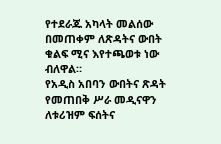የተደራጁ አካላት መልሰው በመጠቀም ለጽዳትና ውበት ቁልፍ ሚና እየተጫወቱ ነው ብለዋል።
የአዲስ አበባን ውበትና ጽዳት የመጠበቅ ሥራ መዲናዋን ለቱሪዝም ፍሰትና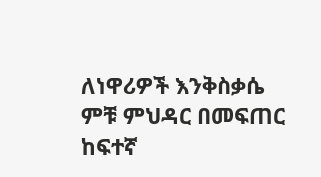ለነዋሪዎች እንቅስቃሴ ምቹ ምህዳር በመፍጠር ከፍተኛ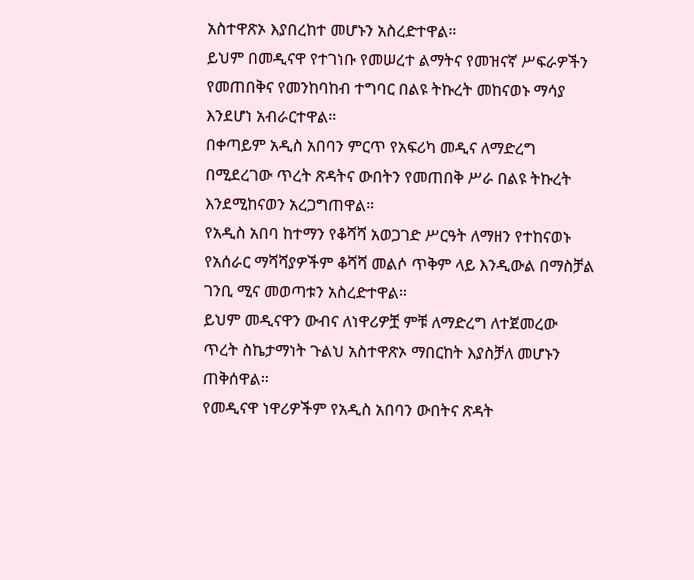አስተዋጽኦ እያበረከተ መሆኑን አስረድተዋል።
ይህም በመዲናዋ የተገነቡ የመሠረተ ልማትና የመዝናኛ ሥፍራዎችን የመጠበቅና የመንከባከብ ተግባር በልዩ ትኩረት መከናወኑ ማሳያ እንደሆነ አብራርተዋል።
በቀጣይም አዲስ አበባን ምርጥ የአፍሪካ መዲና ለማድረግ በሚደረገው ጥረት ጽዳትና ውበትን የመጠበቅ ሥራ በልዩ ትኩረት እንደሚከናወን አረጋግጠዋል።
የአዲስ አበባ ከተማን የቆሻሻ አወጋገድ ሥርዓት ለማዘን የተከናወኑ የአሰራር ማሻሻያዎችም ቆሻሻ መልሶ ጥቅም ላይ እንዲውል በማስቻል ገንቢ ሚና መወጣቱን አስረድተዋል።
ይህም መዲናዋን ውብና ለነዋሪዎቿ ምቹ ለማድረግ ለተጀመረው ጥረት ስኬታማነት ጉልህ አስተዋጽኦ ማበርከት እያስቻለ መሆኑን ጠቅሰዋል።
የመዲናዋ ነዋሪዎችም የአዲስ አበባን ውበትና ጽዳት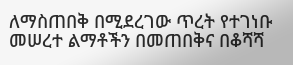ለማስጠበቅ በሚደረገው ጥረት የተገነቡ መሠረተ ልማቶችን በመጠበቅና በቆሻሻ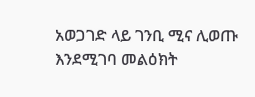አወጋገድ ላይ ገንቢ ሚና ሊወጡ እንደሚገባ መልዕክት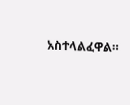አስተላልፈዋል።